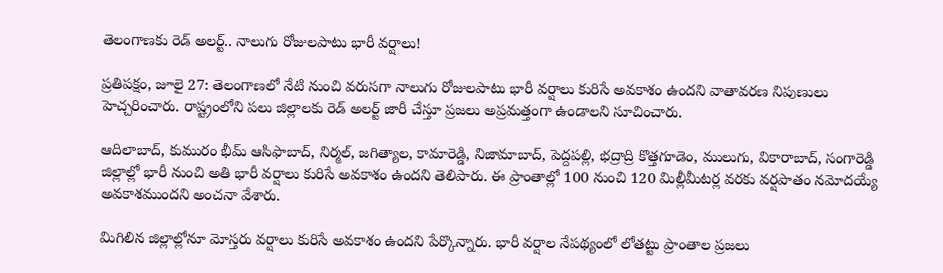తెలంగాణకు రెడ్ అలర్ట్.. నాలుగు రోజులపాటు భారీ వర్షాలు!

ప్రతిపక్షం, జూలై 27: తెలంగాణలో నేటి నుంచి వరుసగా నాలుగు రోజులపాటు భారీ వర్షాలు కురిసే అవకాశం ఉందని వాతావరణ నిపుణులు హెచ్చరించారు. రాష్ట్రంలోని పలు జిల్లాలకు రెడ్ అలర్ట్ జారీ చేస్తూ ప్రజలు అప్రమత్తంగా ఉండాలని సూచించారు.

ఆదిలాబాద్, కుమురం భీమ్ ఆసిఫాబాద్, నిర్మల్, జగిత్యాల, కామారెడ్డి, నిజామాబాద్, పెద్దపల్లి, భద్రాద్రి కొత్తగూడెం, ములుగు, వికారాబాద్, సంగారెడ్డి జిల్లాల్లో భారీ నుంచి అతి భారీ వర్షాలు కురిసే అవకాశం ఉందని తెలిపారు. ఈ ప్రాంతాల్లో 100 నుంచి 120 మిల్లీమీటర్ల వరకు వర్షపాతం నమోదయ్యే అవకాశముందని అంచనా వేశారు.

మిగిలిన జిల్లాల్లోనూ మోస్తరు వర్షాలు కురిసే అవకాశం ఉందని పేర్కొన్నారు. భారీ వర్షాల నేపథ్యంలో లోతట్టు ప్రాంతాల ప్రజలు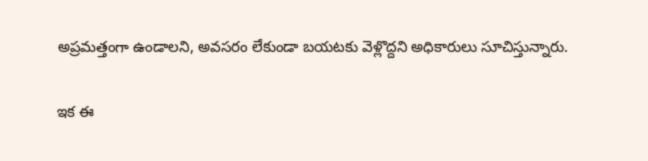అప్రమత్తంగా ఉండాలని, అవసరం లేకుండా బయటకు వెళ్లొద్దని అధికారులు సూచిస్తున్నారు.

ఇక ఈ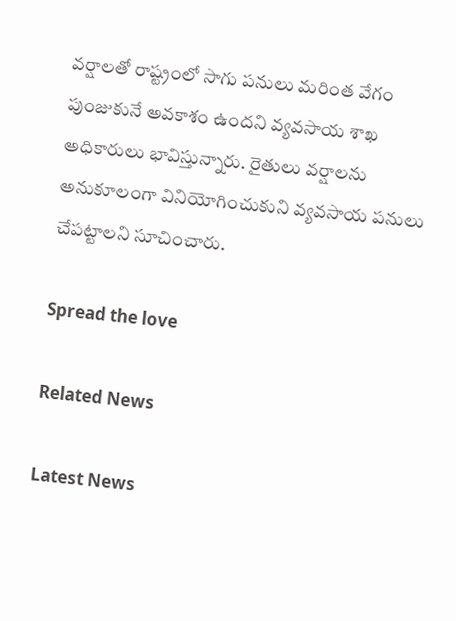వర్షాలతో రాష్ట్రంలో సాగు పనులు మరింత వేగం పుంజుకునే అవకాశం ఉందని వ్యవసాయ శాఖ అధికారులు భావిస్తున్నారు. రైతులు వర్షాలను అనుకూలంగా వినియోగించుకుని వ్యవసాయ పనులు చేపట్టాలని సూచించారు.

Spread the love

Related News

Latest News